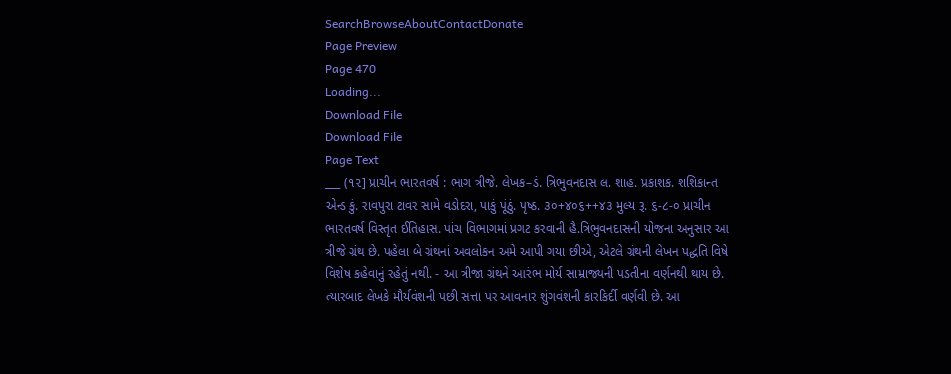SearchBrowseAboutContactDonate
Page Preview
Page 470
Loading...
Download File
Download File
Page Text
___ (૧૨] પ્રાચીન ભારતવર્ષ : ભાગ ત્રીજે. લેખક–ડં. ત્રિભુવનદાસ લ. શાહ. પ્રકાશક. શશિકાન્ત એન્ડ કું. રાવપુરા ટાવર સામે વડોદરા, પાકું પૂંઠું. પૃષ્ઠ. ૩૦+૪૦૬++૪૩ મુલ્ય રૂ. ૬-૮-૦ પ્રાચીન ભારતવર્ષ વિસ્તૃત ઈતિહાસ. પાંચ વિભાગમાં પ્રગટ કરવાની હૈ.ત્રિભુવનદાસની યોજના અનુસાર આ ત્રીજે ગ્રંથ છે. પહેલા બે ગ્રંથનાં અવલોકન અમે આપી ગયા છીએ, એટલે ગ્રંથની લેખન પદ્ધતિ વિષે વિશેષ કહેવાનું રહેતું નથી. - આ ત્રીજા ગ્રંથને આરંભ મોર્ય સામ્રાજ્યની પડતીના વર્ણનથી થાય છે. ત્યારબાદ લેખકે મૌર્યવંશની પછી સત્તા પર આવનાર શુંગવંશની કારકિર્દી વર્ણવી છે. આ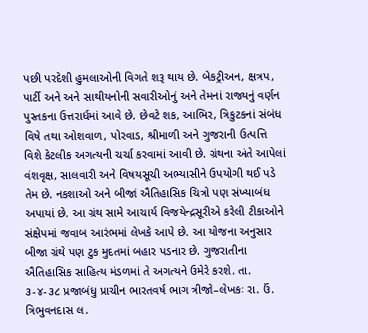પછી પરદેશી હુમલાઓની વિગતે શરૂ થાય છે. બેકટ્રીઅન, ક્ષત્રપ, પાર્ટી અને અને સાથીયનોની સવારીઓનું અને તેમનાં રાજ્યનું વર્ણન પુસ્તકના ઉત્તરાર્ધમાં આવે છે. છેવટે શક, આભિર, ત્રિકુટકનાં સંબંધ વિષે તથા ઓશવાળ, પોરવાડ, શ્રીમાળી અને ગુજરાની ઉત્પત્તિ વિશે કેટલીક અગત્યની ચર્ચા કરવામાં આવી છે. ગ્રંથના અંતે આપેલાં વંશવૃક્ષ, સાલવારી અને વિષયસૂચી અભ્યાસીને ઉપયોગી થઈ પડે તેમ છે. નકશાઓ અને બીજાં ઐતિહાસિક ચિત્રો પણ સંખ્યાબંધ અપાયાં છે. આ ગ્રંથ સામે આચાર્ય વિજયેન્દ્રસૂરીએ કરેલી ટીકાઓને સંક્ષેપમાં જવાબ આરંભમાં લેખકે આપે છે. આ યોજના અનુસાર બીજા ગ્રંથે પણ ટુક મુદતમાં બહાર પડનાર છે. ગુજરાતીના ઐતિહાસિક સાહિત્ય મંડળમાં તે અગત્યને ઉમેરે કરશે. તા. ૩-૪-૩૮ પ્રજાબંધુ પ્રાચીન ભારતવર્ષ ભાગ ત્રીજો–લેખકઃ રા. ઉં. ત્રિભુવનદાસ લ.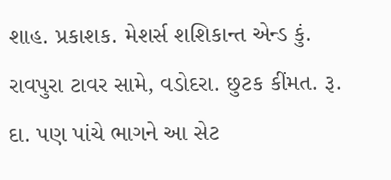શાહ. પ્રકાશક. મેશર્સ શશિકાન્ત એન્ડ કું. રાવપુરા ટાવર સામે, વડોદરા. છુટક કીંમત. રૂ. દા. પણ પાંચે ભાગને આ સેટ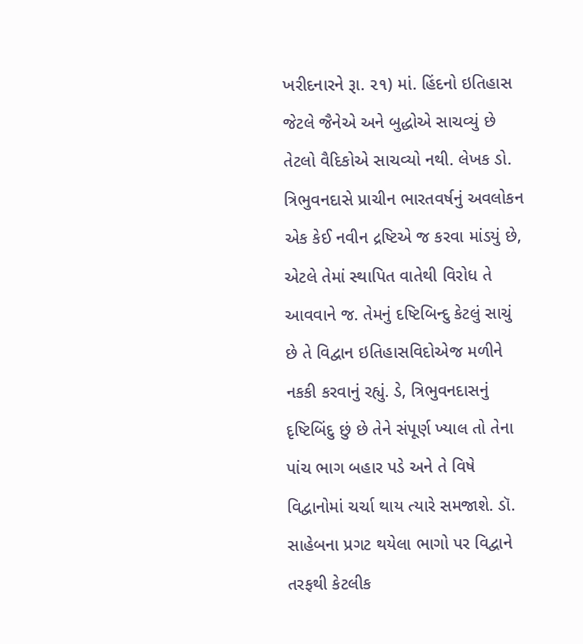ખરીદનારને રૂા. ૨૧) માં. હિંદનો ઇતિહાસ જેટલે જૈનેએ અને બુદ્ધોએ સાચવ્યું છે તેટલો વૈદિકોએ સાચવ્યો નથી. લેખક ડો. ત્રિભુવનદાસે પ્રાચીન ભારતવર્ષનું અવલોકન એક કેઈ નવીન દ્રષ્ટિએ જ કરવા માંડયું છે, એટલે તેમાં સ્થાપિત વાતેથી વિરોધ તે આવવાને જ. તેમનું દષ્ટિબિન્દુ કેટલું સાચું છે તે વિદ્વાન ઇતિહાસવિદોએજ મળીને નકકી કરવાનું રહ્યું. ડે, ત્રિભુવનદાસનું દૃષ્ટિબિંદુ છું છે તેને સંપૂર્ણ ખ્યાલ તો તેના પાંચ ભાગ બહાર પડે અને તે વિષે વિદ્વાનોમાં ચર્ચા થાય ત્યારે સમજાશે. ડૉ. સાહેબના પ્રગટ થયેલા ભાગો પર વિદ્વાને તરફથી કેટલીક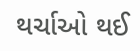થર્ચાઓ થઈ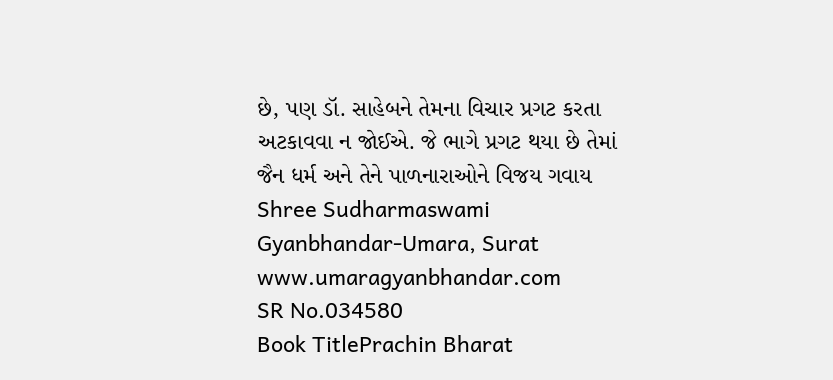છે, પણ ડૉ. સાહેબને તેમના વિચાર પ્રગટ કરતા અટકાવવા ન જોઈએ. જે ભાગે પ્રગટ થયા છે તેમાં જૈન ધર્મ અને તેને પાળનારાઓને વિજય ગવાય Shree Sudharmaswami Gyanbhandar-Umara, Surat www.umaragyanbhandar.com
SR No.034580
Book TitlePrachin Bharat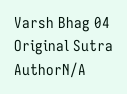Varsh Bhag 04
Original Sutra AuthorN/A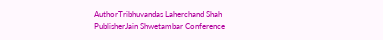AuthorTribhuvandas Laherchand Shah
PublisherJain Shwetambar Conference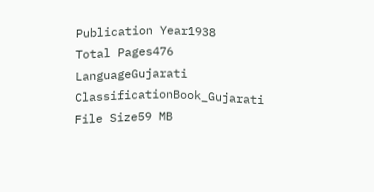Publication Year1938
Total Pages476
LanguageGujarati
ClassificationBook_Gujarati
File Size59 MB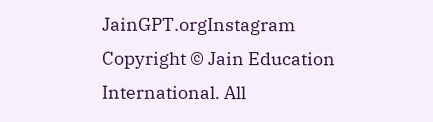JainGPT.orgInstagram
Copyright © Jain Education International. All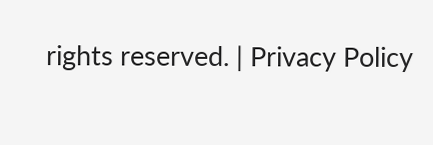rights reserved. | Privacy Policy